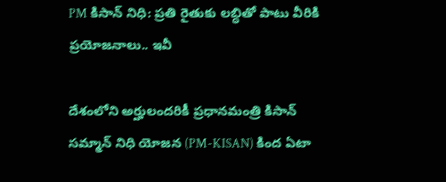PM కిసాన్ నిధి: ప్రతి రైతుకు లబ్ధితో పాటు వీరికి ప్రయోజనాలు.. ఇవీ

దేశంలోని అర్హులందరికీ ప్రధానమంత్రి కిసాన్ సమ్మాన్ నిధి యోజన (PM-KISAN) కింద ఏటా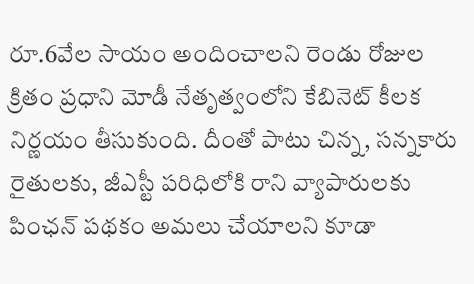రూ.6వేల సాయం అందించాలని రెండు రోజుల క్రితం ప్రధాని మోడీ నేతృత్వంలోని కేబినెట్ కీలక నిర్ణయం తీసుకుంది. దీంతో పాటు చిన్న, సన్నకారు రైతులకు, జీఎస్టీ పరిధిలోకి రాని వ్యాపారులకు పింఛన్ పథకం అమలు చేయాలని కూడా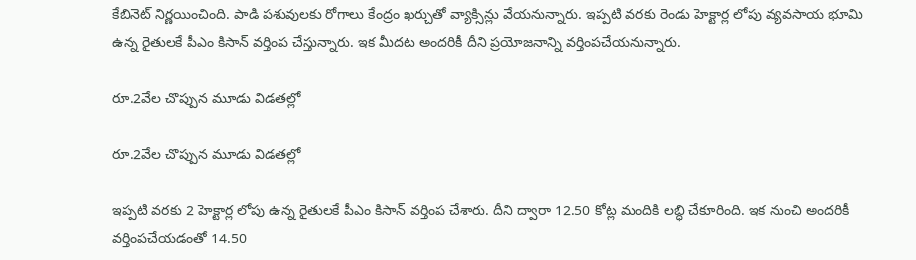కేబినెట్ నిర్ణయించింది. పాడి పశువులకు రోగాలు కేంద్రం ఖర్చుతో వ్యాక్సిన్లు వేయనున్నారు. ఇప్పటి వరకు రెండు హెక్టార్ల లోపు వ్యవసాయ భూమి ఉన్న రైతులకే పీఎం కిసాన్ వర్తింప చేస్తున్నారు. ఇక మీదట అందరికీ దీని ప్రయోజనాన్ని వర్తింపచేయనున్నారు.

రూ.2వేల చొప్పున మూడు విడతల్లో

రూ.2వేల చొప్పున మూడు విడతల్లో

ఇప్పటి వరకు 2 హెక్టార్ల లోపు ఉన్న రైతులకే పీఎం కిసాన్ వర్తింప చేశారు. దీని ద్వారా 12.50 కోట్ల మందికి లబ్ధి చేకూరింది. ఇక నుంచి అందరికీ వర్తింపచేయడంతో 14.50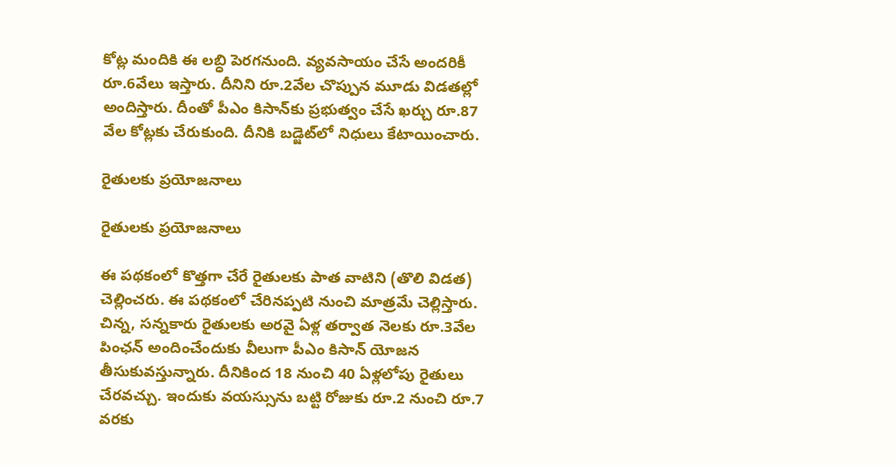కోట్ల మందికి ఈ లబ్ధి పెరగనుంది. వ్యవసాయం చేసే అందరికీ రూ.6వేలు ఇస్తారు. దీనిని రూ.2వేల చొప్పున మూడు విడతల్లో అందిస్తారు. దీంతో పీఎం కిసాన్‌కు ప్రభుత్వం చేసే ఖర్చు రూ.87 వేల కోట్లకు చేరుకుంది. దీనికి బడ్జెట్‌లో నిధులు కేటాయించారు.

రైతులకు ప్రయోజనాలు

రైతులకు ప్రయోజనాలు

ఈ పథకంలో కొత్తగా చేరే రైతులకు పాత వాటిని (తొలి విడత) చెల్లించరు. ఈ పథకంలో చేరినప్పటి నుంచి మాత్రమే చెల్లిస్తారు. చిన్న, సన్నకారు రైతులకు అరవై ఏళ్ల తర్వాత నెలకు రూ.3వేల పింఛన్ అందించేందుకు వీలుగా పీఎం కిసాన్ యోజన తీసుకువస్తున్నారు. దీనికింద 18 నుంచి 40 ఏళ్లలోపు రైతులు చేరవచ్చు. ఇందుకు వయస్సును బట్టి రోజుకు రూ.2 నుంచి రూ.7 వరకు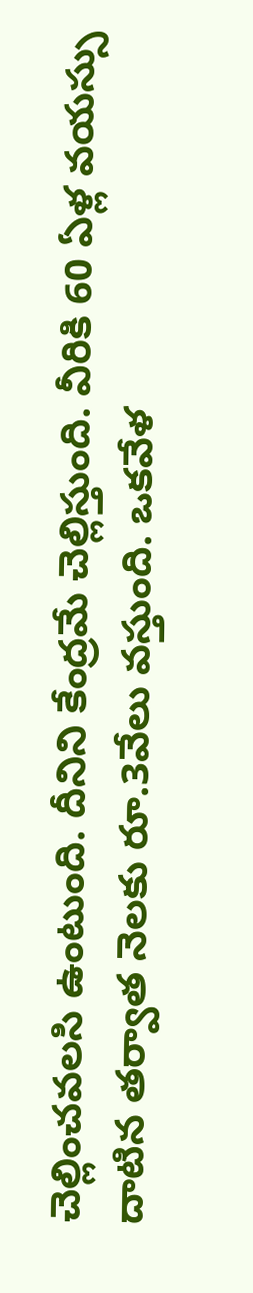చెల్లించవలసి ఉంటుంది. దీనిని కేంద్రమే చెల్లిస్తుంది. వీరికి 60 ఏళ్ల వయస్సు దాటిన తర్వాత నెలకు రూ.3వేలు వస్తుంది. ఒకవేళ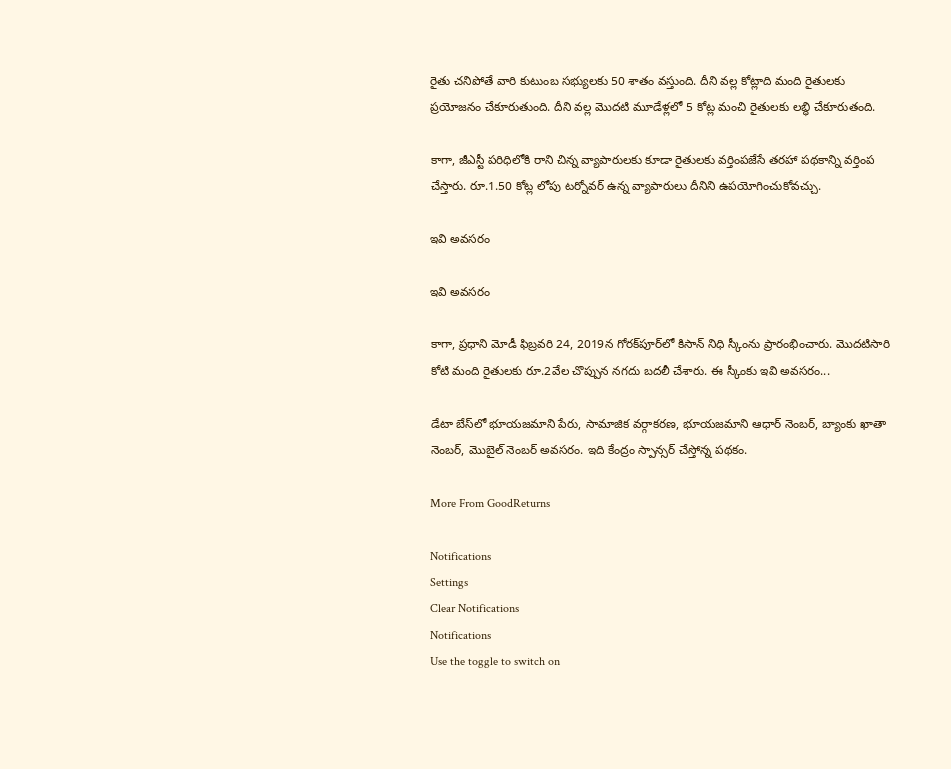రైతు చనిపోతే వారి కుటుంబ సభ్యులకు 50 శాతం వస్తుంది. దీని వల్ల కోట్లాది మంది రైతులకు ప్రయోజనం చేకూరుతుంది. దీని వల్ల మొదటి మూడేళ్లలో 5 కోట్ల మంచి రైతులకు లబ్ధి చేకూరుతంది.

కాగా, జీఎస్టీ పరిధిలోకి రాని చిన్న వ్యాపారులకు కూడా రైతులకు వర్తింపజేసే తరహా పథకాన్ని వర్తింప చేస్తారు. రూ.1.50 కోట్ల లోపు టర్నోవర్ ఉన్న వ్యాపారులు దీనిని ఉపయోగించుకోవచ్చు.

ఇవి అవసరం

ఇవి అవసరం

కాగా, ప్రధాని మోడీ ఫిబ్రవరి 24, 2019న గోరక్‌పూర్‌లో కిసాన్ నిధి స్కీంను ప్రారంభించారు. మొదటిసారి కోటి మంది రైతులకు రూ.2వేల చొప్పున నగదు బదలీ చేశారు. ఈ స్కీంకు ఇవి అవసరం...

డేటా బేస్‌లో భూయజమాని పేరు, సామాజిక వర్గాకరణ, భూయజమాని ఆధార్ నెంబర్, బ్యాంకు ఖాతా నెంబర్, మొబైల్ నెంబర్ అవసరం. ఇది కేంద్రం స్పాన్సర్ చేస్తోన్న పథకం.

More From GoodReturns

Notifications
Settings
Clear Notifications
Notifications
Use the toggle to switch on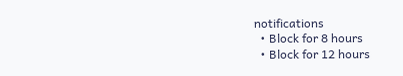notifications
  • Block for 8 hours
  • Block for 12 hours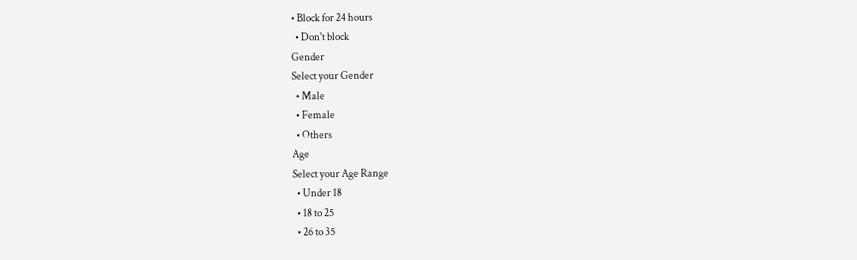• Block for 24 hours
  • Don't block
Gender
Select your Gender
  • Male
  • Female
  • Others
Age
Select your Age Range
  • Under 18
  • 18 to 25
  • 26 to 35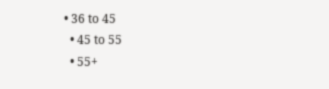• 36 to 45
  • 45 to 55
  • 55+